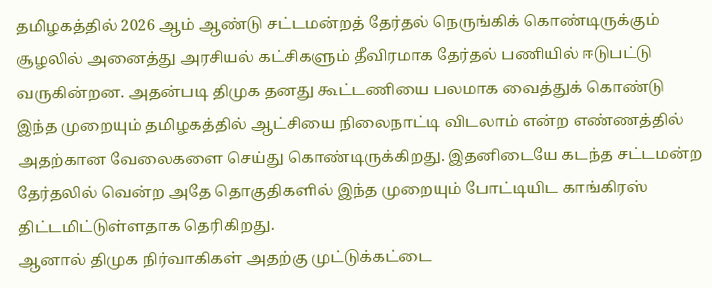தமிழகத்தில் 2026 ஆம் ஆண்டு சட்டமன்றத் தேர்தல் நெருங்கிக் கொண்டிருக்கும் சூழலில் அனைத்து அரசியல் கட்சிகளும் தீவிரமாக தேர்தல் பணியில் ஈடுபட்டு வருகின்றன. அதன்படி திமுக தனது கூட்டணியை பலமாக வைத்துக் கொண்டு இந்த முறையும் தமிழகத்தில் ஆட்சியை நிலைநாட்டி விடலாம் என்ற எண்ணத்தில் அதற்கான வேலைகளை செய்து கொண்டிருக்கிறது. இதனிடையே கடந்த சட்டமன்ற தேர்தலில் வென்ற அதே தொகுதிகளில் இந்த முறையும் போட்டியிட காங்கிரஸ் திட்டமிட்டுள்ளதாக தெரிகிறது.
ஆனால் திமுக நிர்வாகிகள் அதற்கு முட்டுக்கட்டை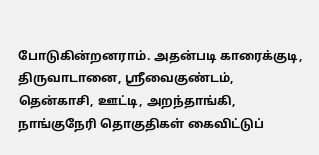போடுகின்றனராம். அதன்படி காரைக்குடி, திருவாடானை, ஸ்ரீவைகுண்டம், தென்காசி, ஊட்டி, அறந்தாங்கி, நாங்குநேரி தொகுதிகள் கைவிட்டுப்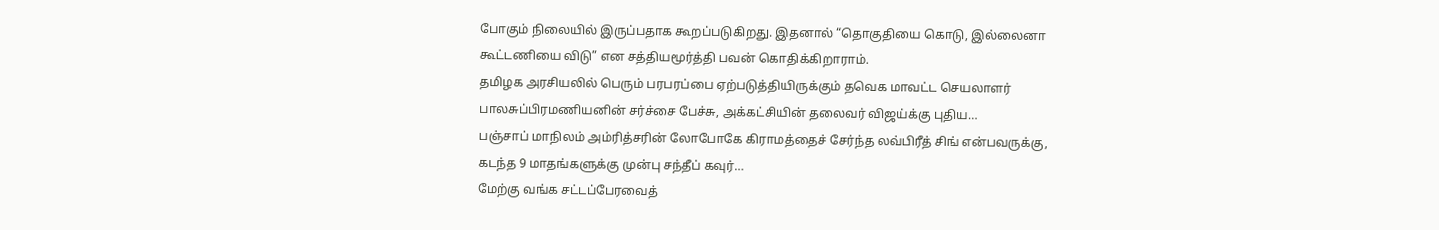போகும் நிலையில் இருப்பதாக கூறப்படுகிறது. இதனால் “தொகுதியை கொடு, இல்லைனா கூட்டணியை விடு” என சத்தியமூர்த்தி பவன் கொதிக்கிறாராம்.
தமிழக அரசியலில் பெரும் பரபரப்பை ஏற்படுத்தியிருக்கும் தவெக மாவட்ட செயலாளர் பாலசுப்பிரமணியனின் சர்ச்சை பேச்சு, அக்கட்சியின் தலைவர் விஜய்க்கு புதிய…
பஞ்சாப் மாநிலம் அம்ரித்சரின் லோபோகே கிராமத்தைச் சேர்ந்த லவ்பிரீத் சிங் என்பவருக்கு, கடந்த 9 மாதங்களுக்கு முன்பு சந்தீப் கவுர்…
மேற்கு வங்க சட்டப்பேரவைத்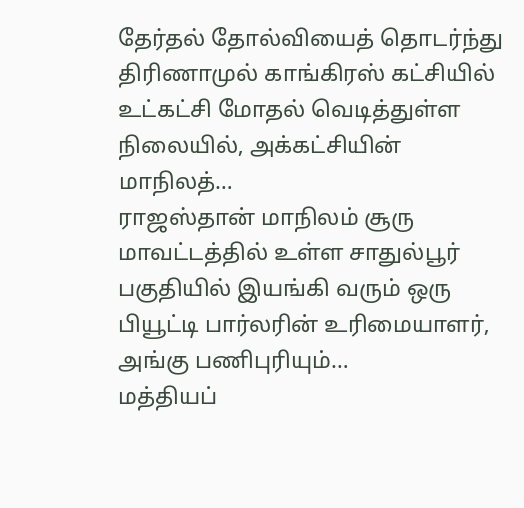தேர்தல் தோல்வியைத் தொடர்ந்து திரிணாமுல் காங்கிரஸ் கட்சியில் உட்கட்சி மோதல் வெடித்துள்ள நிலையில், அக்கட்சியின் மாநிலத்…
ராஜஸ்தான் மாநிலம் சூரு மாவட்டத்தில் உள்ள சாதுல்பூர் பகுதியில் இயங்கி வரும் ஒரு பியூட்டி பார்லரின் உரிமையாளர், அங்கு பணிபுரியும்…
மத்தியப்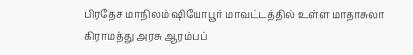பிரதேச மாநிலம் ஷியோபூர் மாவட்டத்தில் உள்ள மாதாசுலா கிராமத்து அரசு ஆரம்பப்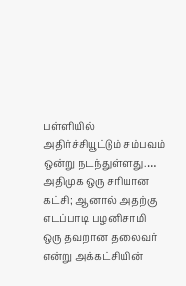பள்ளியில் அதிர்ச்சியூட்டும் சம்பவம் ஒன்று நடந்துள்ளது.…
அதிமுக ஒரு சரியான கட்சி; ஆனால் அதற்கு எடப்பாடி பழனிசாமி ஒரு தவறான தலைவர் என்று அக்கட்சியின்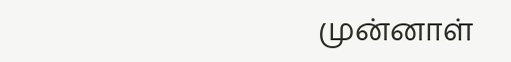முன்னாள்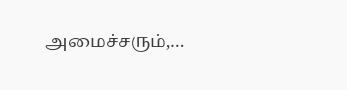அமைச்சரும்,…